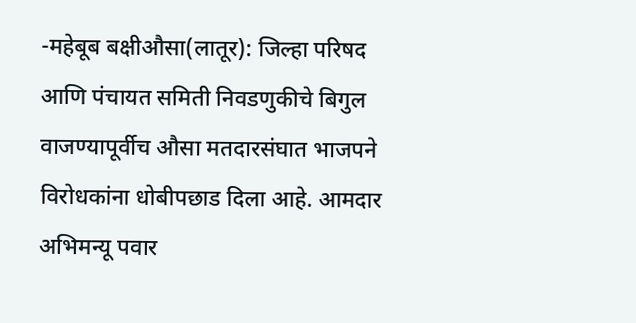-महेबूब बक्षीऔसा(लातूर): जिल्हा परिषद आणि पंचायत समिती निवडणुकीचे बिगुल वाजण्यापूर्वीच औसा मतदारसंघात भाजपने विरोधकांना धोबीपछाड दिला आहे. आमदार अभिमन्यू पवार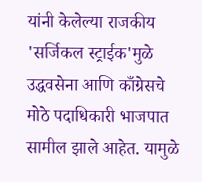यांनी केलेल्या राजकीय 'सर्जिकल स्ट्राईक'मुळे उद्धवसेना आणि काँग्रेसचे मोठे पदाधिकारी भाजपात सामील झाले आहेत. यामुळे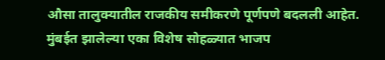औसा तालुक्यातील राजकीय समीकरणे पूर्णपणे बदलली आहेत.
मुंबईत झालेल्या एका विशेष सोहळ्यात भाजप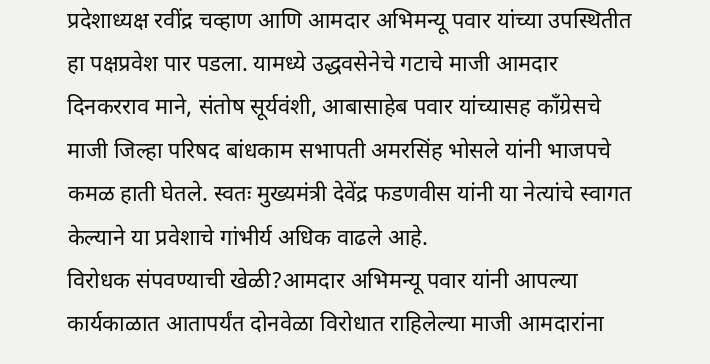प्रदेशाध्यक्ष रवींद्र चव्हाण आणि आमदार अभिमन्यू पवार यांच्या उपस्थितीत हा पक्षप्रवेश पार पडला. यामध्ये उद्धवसेनेचे गटाचे माजी आमदार दिनकरराव माने, संतोष सूर्यवंशी, आबासाहेब पवार यांच्यासह काँग्रेसचे माजी जिल्हा परिषद बांधकाम सभापती अमरसिंह भोसले यांनी भाजपचे कमळ हाती घेतले. स्वतः मुख्यमंत्री देवेंद्र फडणवीस यांनी या नेत्यांचे स्वागत केल्याने या प्रवेशाचे गांभीर्य अधिक वाढले आहे.
विरोधक संपवण्याची खेळी?आमदार अभिमन्यू पवार यांनी आपल्या कार्यकाळात आतापर्यंत दोनवेळा विरोधात राहिलेल्या माजी आमदारांना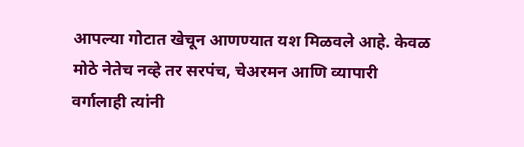आपल्या गोटात खेचून आणण्यात यश मिळवले आहे. केवळ मोठे नेतेच नव्हे तर सरपंच, चेअरमन आणि व्यापारी वर्गालाही त्यांनी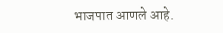भाजपात आणले आहे.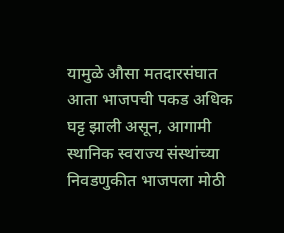यामुळे औसा मतदारसंघात आता भाजपची पकड अधिक घट्ट झाली असून, आगामी स्थानिक स्वराज्य संस्थांच्या निवडणुकीत भाजपला मोठी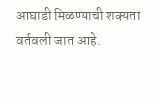आघाडी मिळण्याची शक्यता वर्तवली जात आहे.